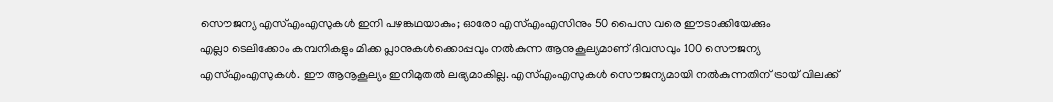സൌജന്യ എസ്എംഎസുകൾ ഇനി പഴങ്കഥയാകും; ഓരോ എസ്എംഎസിനും 50 പൈസ വരെ ഈടാക്കിയേക്കും
എല്ലാ ടെലിക്കോം കമ്പനികളും മിക്ക പ്ലാനുകൾക്കൊപ്പവും നൽകുന്ന ആനുകൂല്യമാണ് ദിവസവും 100 സൌജന്യ എസ്എംഎസുകൾ. ഈ ആനൂകൂല്യം ഇനിമുതൽ ലഭ്യമാകില്ല. എസ്എംഎസുകൾ സൌജന്യമായി നൽകുന്നതിന് ട്രായ് വിലക്ക്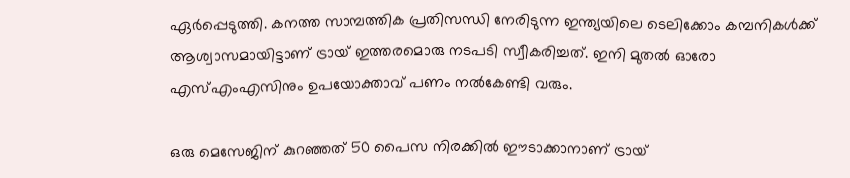ഏർപ്പെടുത്തി. കനത്ത സാമ്പത്തിക പ്രതിസന്ധി നേരിടുന്ന ഇന്ത്യയിലെ ടെലിക്കോം കമ്പനികൾക്ക് ആശ്വാസമായിട്ടാണ് ട്രായ് ഇത്തരമൊരു നടപടി സ്വീകരിച്ചത്. ഇനി മുതൽ ഓരോ എസ്എംഎസിനും ഉപയോക്താവ് പണം നൽകേണ്ടി വരും.

ഒരു മെസേജിന് കുറഞ്ഞത് 50 പൈസ നിരക്കിൽ ഈടാക്കാനാണ് ട്രായ്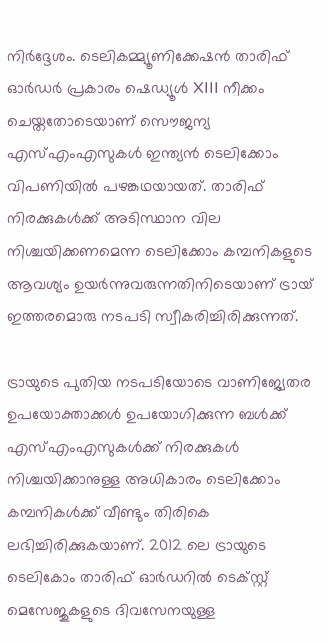നിർദ്ദേശം. ടെലികമ്മ്യൂണിക്കേഷൻ താരിഫ് ഓർഡർ പ്രകാരം ഷെഡ്യൂൾ XIII നീക്കം ചെയ്തതോടെയാണ് സൌജന്യ എസ്എംഎസുകൾ ഇന്ത്യൻ ടെലിക്കോം വിപണിയിൽ പഴങ്കഥയായത്. താരിഫ് നിരക്കുകൾക്ക് അടിസ്ഥാന വില നിശ്ചയിക്കണമെന്ന ടെലിക്കോം കമ്പനികളുടെ ആവശ്യം ഉയർന്നുവരുന്നതിനിടെയാണ് ട്രായ് ഇത്തരമൊരു നടപടി സ്വീകരിച്ചിരിക്കുന്നത്.

ട്രായുടെ പുതിയ നടപടിയോടെ വാണിജ്യേതര ഉപയോക്താക്കൾ ഉപയോഗിക്കുന്ന ബൾക്ക് എസ്എംഎസുകൾക്ക് നിരക്കുകൾ നിശ്ചയിക്കാനുള്ള അധികാരം ടെലിക്കോം കമ്പനികൾക്ക് വീണ്ടും തിരികെ ലഭിച്ചിരിക്കുകയാണ്. 2012 ലെ ട്രായുടെ ടെലികോം താരിഫ് ഓർഡറിൽ ടെക്സ്റ്റ് മെസേജുകളുടെ ദിവസേനയുള്ള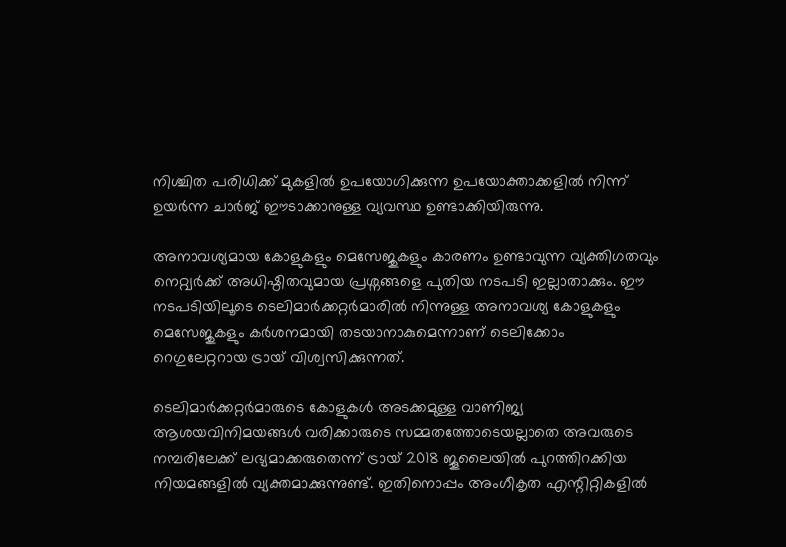നിശ്ചിത പരിധിക്ക് മുകളിൽ ഉപയോഗിക്കുന്ന ഉപയോക്താക്കളിൽ നിന്ന് ഉയർന്ന ചാർജ് ഈടാക്കാനുള്ള വ്യവസ്ഥ ഉണ്ടാക്കിയിരുന്നു.

അനാവശ്യമായ കോളുകളും മെസേജുകളും കാരണം ഉണ്ടാവുന്ന വ്യക്തിഗതവും നെറ്റ്വർക്ക് അധിഷ്ഠിതവുമായ പ്രശ്നങ്ങളെ പുതിയ നടപടി ഇല്ലാതാക്കും. ഈ നടപടിയിലൂടെ ടെലിമാർക്കറ്റർമാരിൽ നിന്നുള്ള അനാവശ്യ കോളുകളും മെസേജുകളും കർശനമായി തടയാനാകുമെന്നാണ് ടെലിക്കോം റെഗുലേറ്ററായ ട്രായ് വിശ്വസിക്കുന്നത്.

ടെലിമാർക്കറ്റർമാരുടെ കോളുകൾ അടക്കമുള്ള വാണിജ്യ ആശയവിനിമയങ്ങൾ വരിക്കാരുടെ സമ്മതത്തോടെയല്ലാതെ അവരുടെ നമ്പരിലേക്ക് ലഭ്യമാക്കരുതെന്ന് ട്രായ് 2018 ജൂലൈയിൽ പുറത്തിറക്കിയ നിയമങ്ങളിൽ വ്യക്തമാക്കുന്നുണ്ട്. ഇതിനൊപ്പം അംഗീകൃത എന്റിറ്റികളിൽ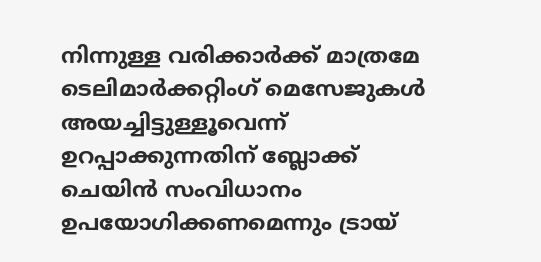നിന്നുള്ള വരിക്കാർക്ക് മാത്രമേ ടെലിമാർക്കറ്റിംഗ് മെസേജുകൾ അയച്ചിട്ടുള്ളൂവെന്ന് ഉറപ്പാക്കുന്നതിന് ബ്ലോക്ക് ചെയിൻ സംവിധാനം ഉപയോഗിക്കണമെന്നും ട്രായ്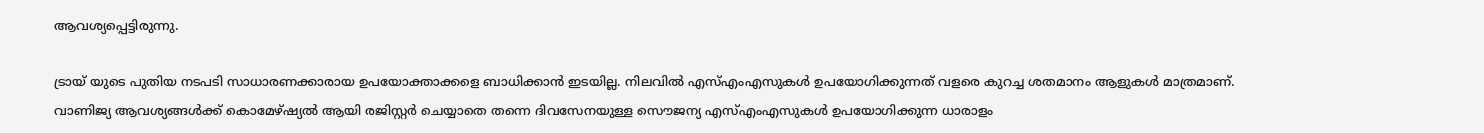ആവശ്യപ്പെട്ടിരുന്നു.

ട്രായ് യുടെ പുതിയ നടപടി സാധാരണക്കാരായ ഉപയോക്താക്കളെ ബാധിക്കാൻ ഇടയില്ല. നിലവിൽ എസ്എംഎസുകൾ ഉപയോഗിക്കുന്നത് വളരെ കുറച്ച ശതമാനം ആളുകൾ മാത്രമാണ്. വാണിജ്യ ആവശ്യങ്ങൾക്ക് കൊമേഴ്ഷ്യൽ ആയി രജിസ്റ്റർ ചെയ്യാതെ തന്നെ ദിവസേനയുള്ള സൌജന്യ എസ്എംഎസുകൾ ഉപയോഗിക്കുന്ന ധാരാളം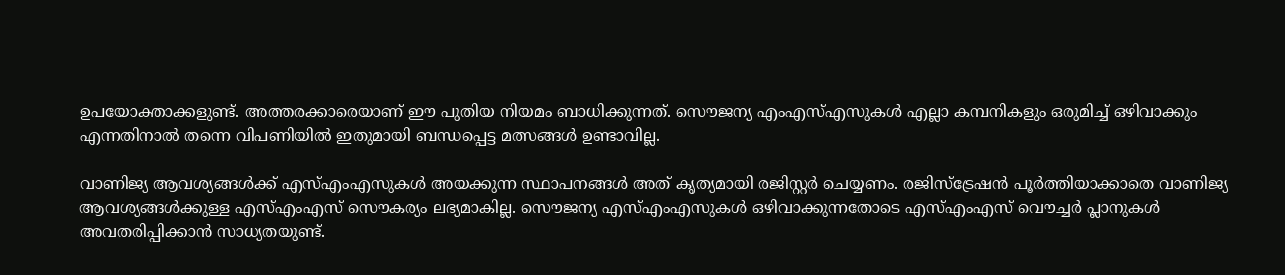ഉപയോക്താക്കളുണ്ട്. അത്തരക്കാരെയാണ് ഈ പുതിയ നിയമം ബാധിക്കുന്നത്. സൌജന്യ എംഎസ്എസുകൾ എല്ലാ കമ്പനികളും ഒരുമിച്ച് ഒഴിവാക്കും എന്നതിനാൽ തന്നെ വിപണിയിൽ ഇതുമായി ബന്ധപ്പെട്ട മത്സങ്ങൾ ഉണ്ടാവില്ല.

വാണിജ്യ ആവശ്യങ്ങൾക്ക് എസ്എംഎസുകൾ അയക്കുന്ന സ്ഥാപനങ്ങൾ അത് കൃത്യമായി രജിസ്റ്റർ ചെയ്യണം. രജിസ്ട്രേഷൻ പൂർത്തിയാക്കാതെ വാണിജ്യ ആവശ്യങ്ങൾക്കുള്ള എസ്എംഎസ് സൌകര്യം ലഭ്യമാകില്ല. സൌജന്യ എസ്എംഎസുകൾ ഒഴിവാക്കുന്നതോടെ എസ്എംഎസ് വൌച്ചർ പ്ലാനുകൾ അവതരിപ്പിക്കാൻ സാധ്യതയുണ്ട്.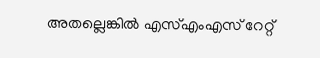അതല്ലെങ്കിൽ എസ്എംഎസ് റേറ്റ്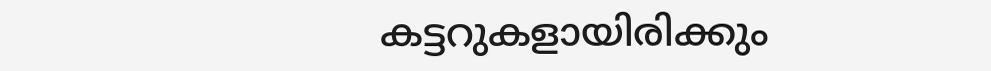കട്ടറുകളായിരിക്കും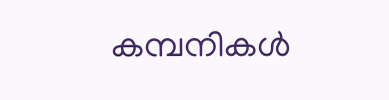കമ്പനികൾ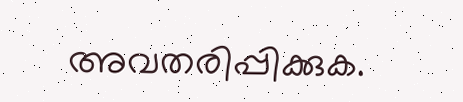അവതരിപ്പിക്കുക.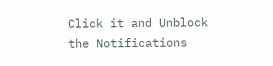Click it and Unblock the Notifications